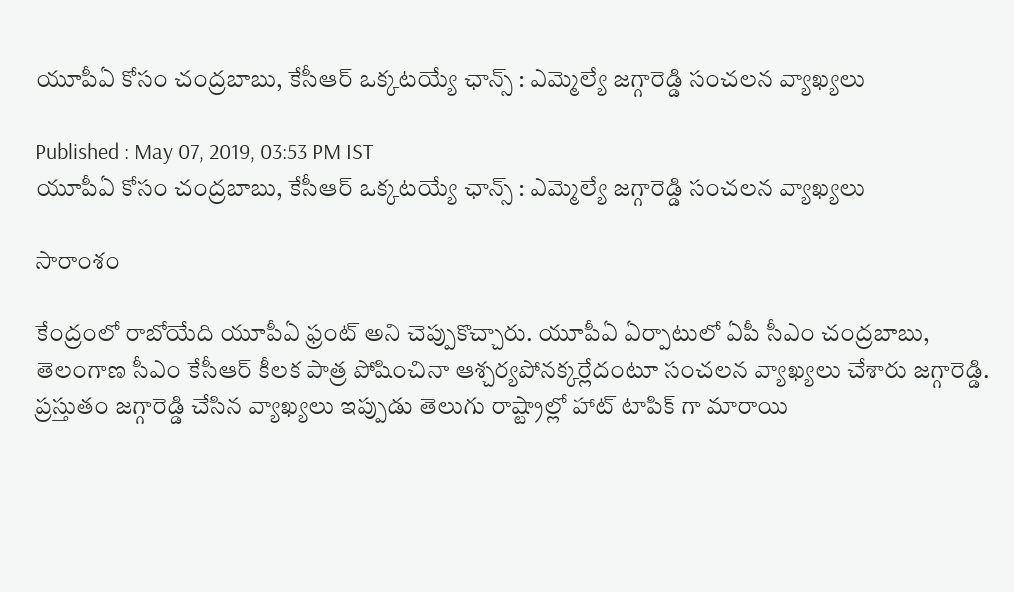యూపీఏ కోసం చంద్రబాబు, కేసీఆర్ ఒక్కటయ్యే ఛాన్స్ : ఎమ్మెల్యే జగ్గారెడ్డి సంచలన వ్యాఖ్యలు

Published : May 07, 2019, 03:53 PM IST
యూపీఏ కోసం చంద్రబాబు, కేసీఆర్ ఒక్కటయ్యే ఛాన్స్ : ఎమ్మెల్యే జగ్గారెడ్డి సంచలన వ్యాఖ్యలు

సారాంశం

కేంద్రంలో రాబోయేది యూపీఏ ఫ్రంట్ అని చెప్పుకొచ్చారు. యూపీఏ ఏర్పాటులో ఏపీ సీఎం చంద్రబాబు, తెలంగాణ సీఎం కేసీఆర్ కీలక పాత్ర పోషించినా ఆశ్చర్యపోనక్కర్లేదంటూ సంచలన వ్యాఖ్యలు చేశారు జగ్గారెడ్డి. ప్రస్తుతం జగ్గారెడ్డి చేసిన వ్యాఖ్యలు ఇప్పుడు తెలుగు రాష్ట్రాల్లో హాట్ టాపిక్ గా మారాయి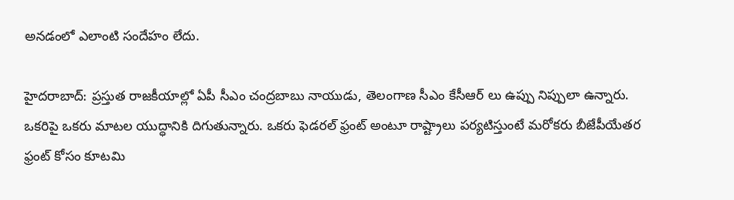అనడంలో ఎలాంటి సందేహం లేదు.

హైదరాబాద్: ప్రస్తుత రాజకీయాల్లో ఏపీ సీఎం చంద్రబాబు నాయుడు, తెలంగాణ సీఎం కేసీఆర్ లు ఉప్పు నిప్పులా ఉన్నారు. ఒకరిపై ఒకరు మాటల యుద్ధానికి దిగుతున్నారు. ఒకరు ఫెడరల్ ఫ్రంట్ అంటూ రాష్ట్రాలు పర్యటిస్తుంటే మరోకరు బీజేపీయేతర ఫ్రంట్ కోసం కూటమి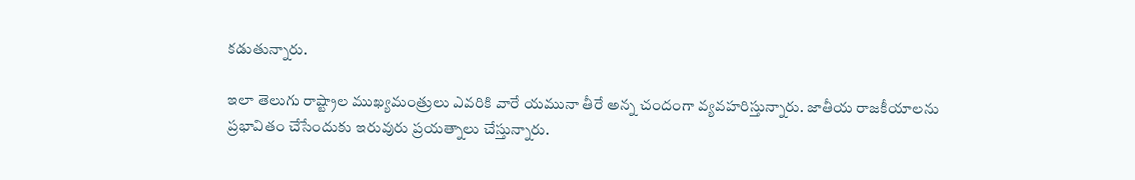కడుతున్నారు.

ఇలా తెలుగు రాష్ట్రాల ముఖ్యమంత్రులు ఎవరికి వారే యమునా తీరే అన్న చందంగా వ్యవహరిస్తున్నారు. జాతీయ రాజకీయాలను ప్రభావితం చేసేందుకు ఇరువురు ప్రయత్నాలు చేస్తున్నారు.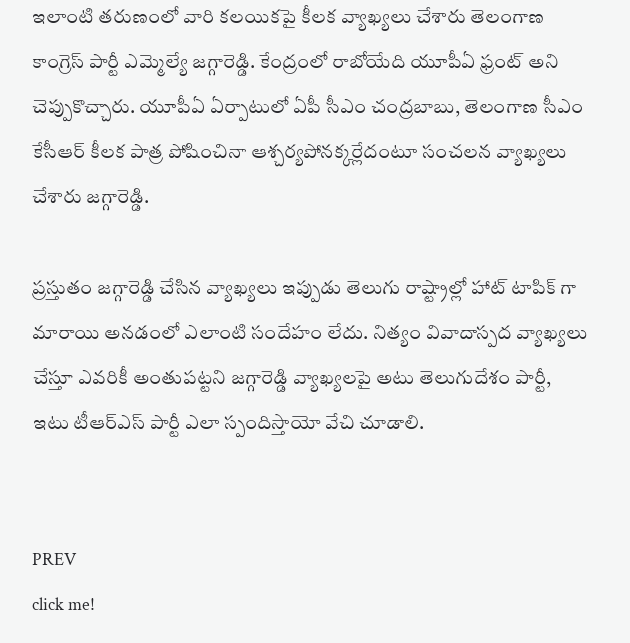ఇలాంటి తరుణంలో వారి కలయికపై కీలక వ్యాఖ్యలు చేశారు తెలంగాణ కాంగ్రెస్ పార్టీ ఎమ్మెల్యే జగ్గారెడ్డి. కేంద్రంలో రాబోయేది యూపీఏ ఫ్రంట్ అని చెప్పుకొచ్చారు. యూపీఏ ఏర్పాటులో ఏపీ సీఎం చంద్రబాబు, తెలంగాణ సీఎం కేసీఆర్ కీలక పాత్ర పోషించినా ఆశ్చర్యపోనక్కర్లేదంటూ సంచలన వ్యాఖ్యలు చేశారు జగ్గారెడ్డి.

ప్రస్తుతం జగ్గారెడ్డి చేసిన వ్యాఖ్యలు ఇప్పుడు తెలుగు రాష్ట్రాల్లో హాట్ టాపిక్ గా మారాయి అనడంలో ఎలాంటి సందేహం లేదు. నిత్యం వివాదాస్పద వ్యాఖ్యలు చేస్తూ ఎవరికీ అంతుపట్టని జగ్గారెడ్డి వ్యాఖ్యలపై అటు తెలుగుదేశం పార్టీ, ఇటు టీఆర్ఎస్ పార్టీ ఎలా స్పందిస్తాయో వేచి చూడాలి.


PREV
click me!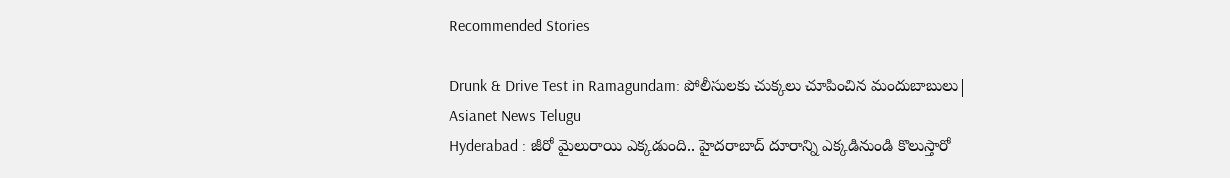Recommended Stories

Drunk & Drive Test in Ramagundam: పోలీసులకు చుక్కలు చూపించిన మందుబాబులు| Asianet News Telugu
Hyderabad : జీరో మైలురాయి ఎక్కడుంది.. హైదరాబాద్ దూరాన్ని ఎక్కడినుండి కొలుస్తారో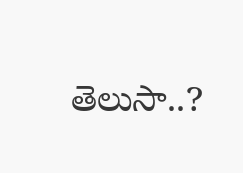తెలుసా..?